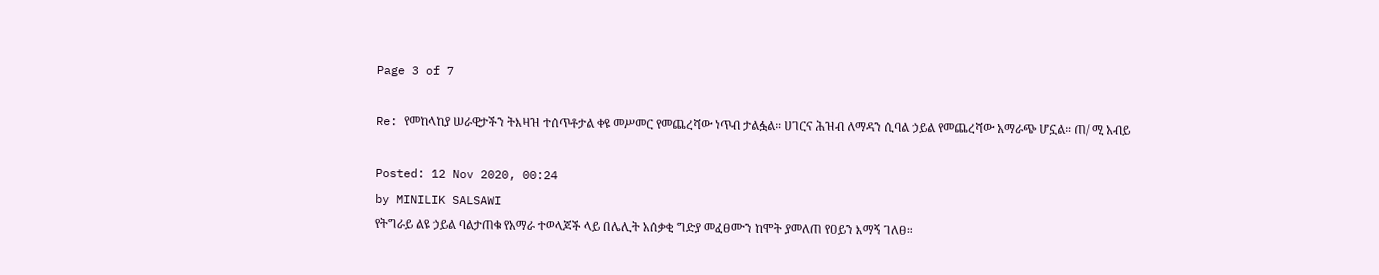Page 3 of 7

Re: የመከላከያ ሠራዊታችን ትእዛዝ ተሰጥቶታል ቀዩ መሥመር የመጨረሻው ነጥብ ታልፏል። ሀገርና ሕዝብ ለማዳን ሲባል ኃይል የመጨረሻው አማራጭ ሆኗል። ጠ/ ሚ አብይ

Posted: 12 Nov 2020, 00:24
by MINILIK SALSAWI
የትግራይ ልዩ ኃይል ባልታጠቁ የአማራ ተወላጆች ላይ በሌሊት አሰቃቂ ግድያ መፈፀሙን ከሞት ያመለጠ የዐይን እማኝ ገለፀ።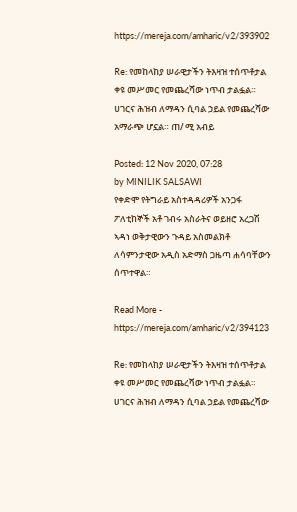https://mereja.com/amharic/v2/393902

Re: የመከላከያ ሠራዊታችን ትእዛዝ ተሰጥቶታል ቀዩ መሥመር የመጨረሻው ነጥብ ታልፏል። ሀገርና ሕዝብ ለማዳን ሲባል ኃይል የመጨረሻው አማራጭ ሆኗል። ጠ/ ሚ አብይ

Posted: 12 Nov 2020, 07:28
by MINILIK SALSAWI
የቀድሞ የትግራይ አስተዳዳሪዎች አንጋፋ ፖለቲከኞች አቶ ገብሩ አስራትና ወይዘሮ አረጋሽ ኣዳነ ወቅታዊውን ጉዳይ አስመልክቶ ለሳምንታዊው አዲስ አድማስ ጋዜጣ ሐሳባቸውን ሰጥተዋል።

Read More - https://mereja.com/amharic/v2/394123

Re: የመከላከያ ሠራዊታችን ትእዛዝ ተሰጥቶታል ቀዩ መሥመር የመጨረሻው ነጥብ ታልፏል። ሀገርና ሕዝብ ለማዳን ሲባል ኃይል የመጨረሻው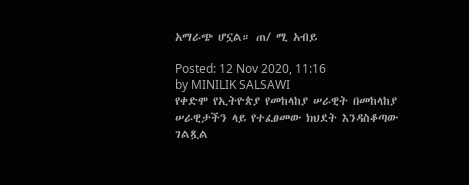አማራጭ ሆኗል። ጠ/ ሚ አብይ

Posted: 12 Nov 2020, 11:16
by MINILIK SALSAWI
የቀድሞ የኢትዮጵያ የመከላከያ ሠራዊት በመከላከያ ሠራዊታችን ላይ የተፈፀመው ክህደት እንዳስቆጣው ገልጿል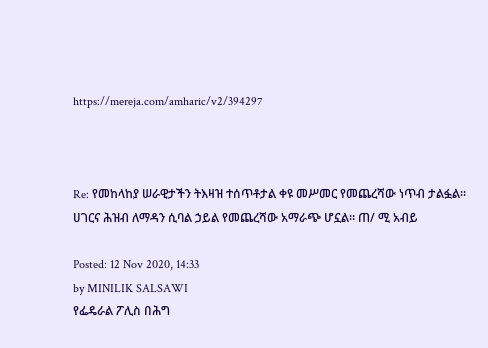https://mereja.com/amharic/v2/394297



Re: የመከላከያ ሠራዊታችን ትእዛዝ ተሰጥቶታል ቀዩ መሥመር የመጨረሻው ነጥብ ታልፏል። ሀገርና ሕዝብ ለማዳን ሲባል ኃይል የመጨረሻው አማራጭ ሆኗል። ጠ/ ሚ አብይ

Posted: 12 Nov 2020, 14:33
by MINILIK SALSAWI
የፌዴራል ፖሊስ በሕግ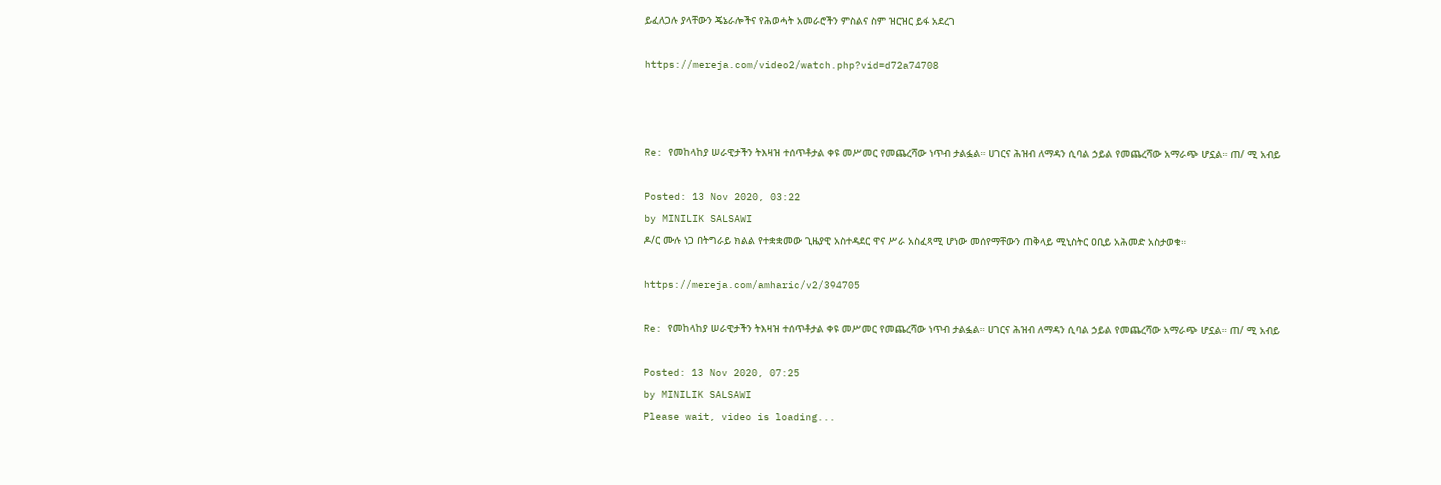ይፈለጋሉ ያላቸውን ጄኔራሎችና የሕወሓት አመራሮችን ምስልና ስም ዝርዝር ይፋ አደረገ

https://mereja.com/video2/watch.php?vid=d72a74708



Re: የመከላከያ ሠራዊታችን ትእዛዝ ተሰጥቶታል ቀዩ መሥመር የመጨረሻው ነጥብ ታልፏል። ሀገርና ሕዝብ ለማዳን ሲባል ኃይል የመጨረሻው አማራጭ ሆኗል። ጠ/ ሚ አብይ

Posted: 13 Nov 2020, 03:22
by MINILIK SALSAWI
ዶ/ር ሙሉ ነጋ በትግራይ ክልል የተቋቋመው ጊዜያዊ አስተዳደር ዋና ሥራ አስፈጻሚ ሆነው መሰየማቸውን ጠቅላይ ሚኒስትር ዐቢይ አሕመድ አስታወቁ።

https://mereja.com/amharic/v2/394705

Re: የመከላከያ ሠራዊታችን ትእዛዝ ተሰጥቶታል ቀዩ መሥመር የመጨረሻው ነጥብ ታልፏል። ሀገርና ሕዝብ ለማዳን ሲባል ኃይል የመጨረሻው አማራጭ ሆኗል። ጠ/ ሚ አብይ

Posted: 13 Nov 2020, 07:25
by MINILIK SALSAWI
Please wait, video is loading...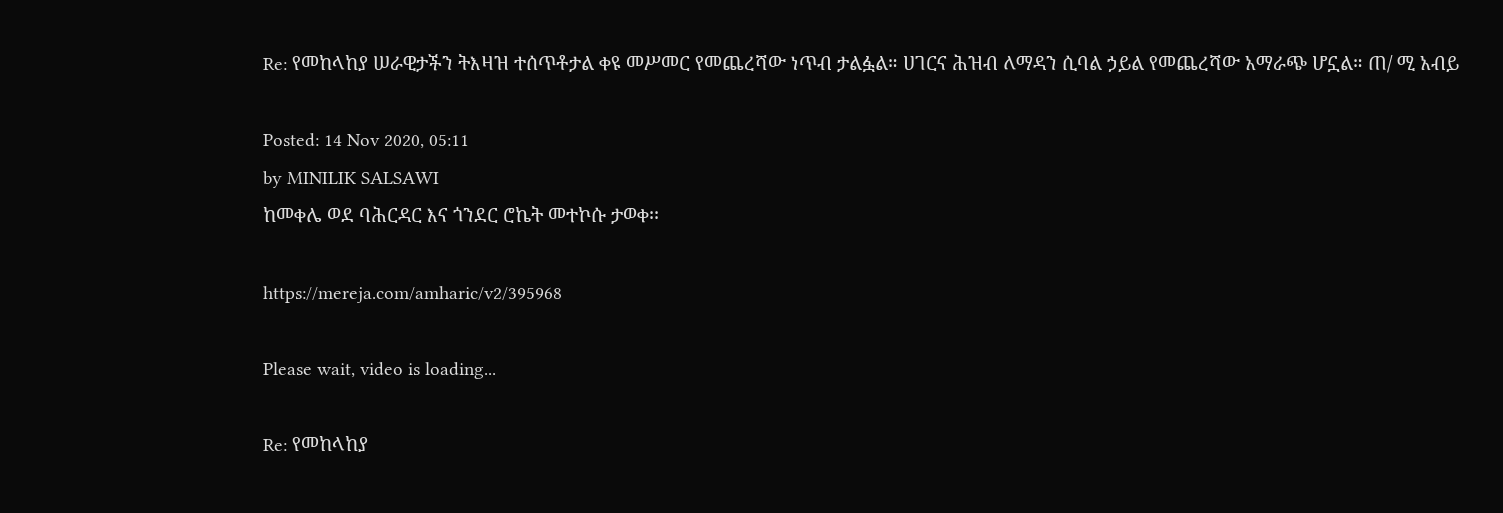Re: የመከላከያ ሠራዊታችን ትእዛዝ ተሰጥቶታል ቀዩ መሥመር የመጨረሻው ነጥብ ታልፏል። ሀገርና ሕዝብ ለማዳን ሲባል ኃይል የመጨረሻው አማራጭ ሆኗል። ጠ/ ሚ አብይ

Posted: 14 Nov 2020, 05:11
by MINILIK SALSAWI
ከመቀሌ ወደ ባሕርዳር እና ጎንደር ሮኬት መተኮሱ ታወቀ፡፡

https://mereja.com/amharic/v2/395968

Please wait, video is loading...

Re: የመከላከያ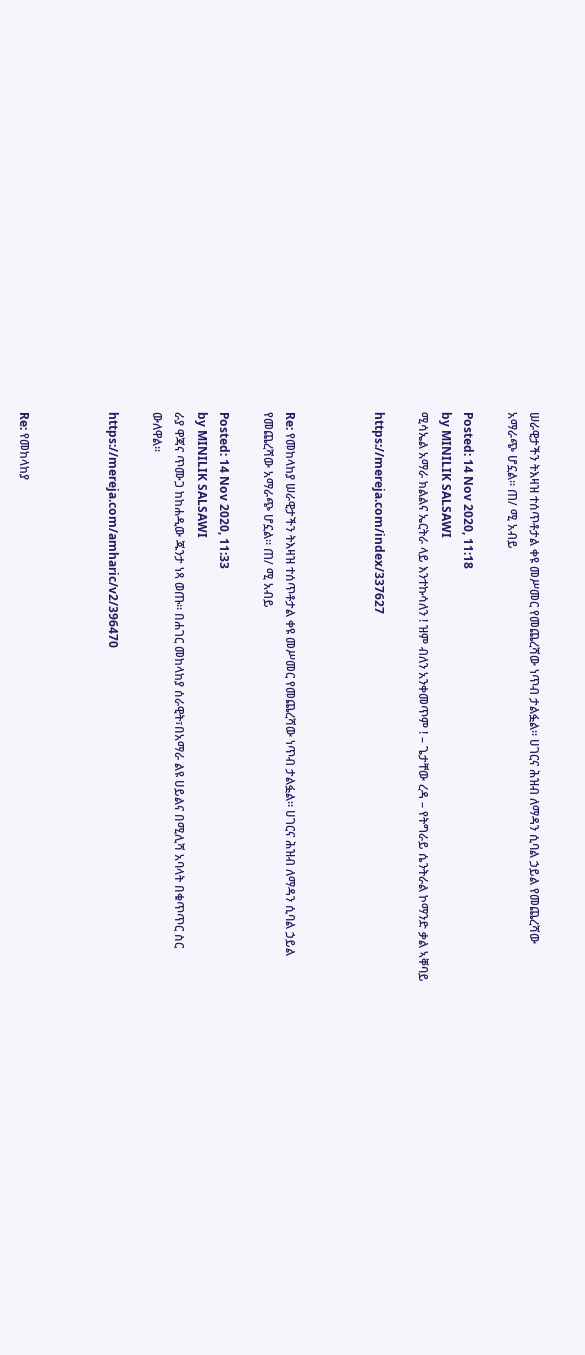ሠራዊታችን ትእዛዝ ተሰጥቶታል ቀዩ መሥመር የመጨረሻው ነጥብ ታልፏል። ሀገርና ሕዝብ ለማዳን ሲባል ኃይል የመጨረሻው አማራጭ ሆኗል። ጠ/ ሚ አብይ

Posted: 14 Nov 2020, 11:18
by MINILIK SALSAWI
ሚሳኤል አማራ ክልልና ኤርትራ ላይ እንተኩሳለን ! ዝም ብለን አንቀመጥም ! – ጌታቸው ረዳ – የትግራይ ሴንትራል ኮማንድ ቃል ኣቐባይ

https://mereja.com/index/337627



Re: የመከላከያ ሠራዊታችን ትእዛዝ ተሰጥቶታል ቀዩ መሥመር የመጨረሻው ነጥብ ታልፏል። ሀገርና ሕዝብ ለማዳን ሲባል ኃይል የመጨረሻው አማራጭ ሆኗል። ጠ/ ሚ አብይ

Posted: 14 Nov 2020, 11:33
by MINILIK SALSAWI
ራያ ዋጃና ጥሙጋ ከከሐዲው ጁንታ ነጻ ወጡ። በሐገር መከላከያ ሰራዊት፣በአማራ ልዩ ሀይልና በሚሊሻ አባላት በቁጥጥር ስር ውለዋል።

https://mereja.com/amharic/v2/396470



Re: የመከላከያ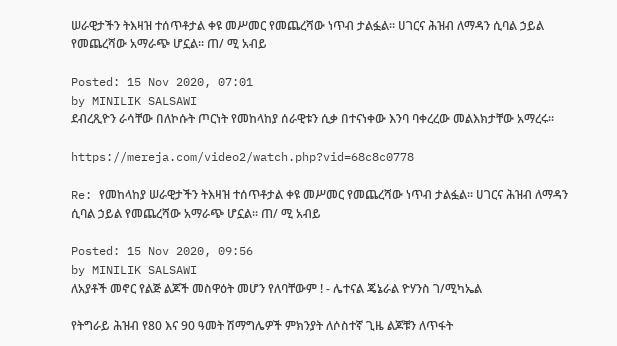ሠራዊታችን ትእዛዝ ተሰጥቶታል ቀዩ መሥመር የመጨረሻው ነጥብ ታልፏል። ሀገርና ሕዝብ ለማዳን ሲባል ኃይል የመጨረሻው አማራጭ ሆኗል። ጠ/ ሚ አብይ

Posted: 15 Nov 2020, 07:01
by MINILIK SALSAWI
ደብረጺዮን ራሳቸው በለኮሱት ጦርነት የመከላከያ ሰራዊቱን ሲቃ በተናነቀው እንባ ባቀረረው መልእክታቸው አማረሩ።

https://mereja.com/video2/watch.php?vid=68c8c0778

Re: የመከላከያ ሠራዊታችን ትእዛዝ ተሰጥቶታል ቀዩ መሥመር የመጨረሻው ነጥብ ታልፏል። ሀገርና ሕዝብ ለማዳን ሲባል ኃይል የመጨረሻው አማራጭ ሆኗል። ጠ/ ሚ አብይ

Posted: 15 Nov 2020, 09:56
by MINILIK SALSAWI
ለአያቶች መኖር የልጅ ልጆች መስዋዕት መሆን የለባቸውም ! - ሌተናል ጄኔራል ዮሃንስ ገ/ሚካኤል

የትግራይ ሕዝብ የ80 እና 90 ዓመት ሽማግሌዎች ምክንያት ለሶስተኛ ጊዜ ልጆቹን ለጥፋት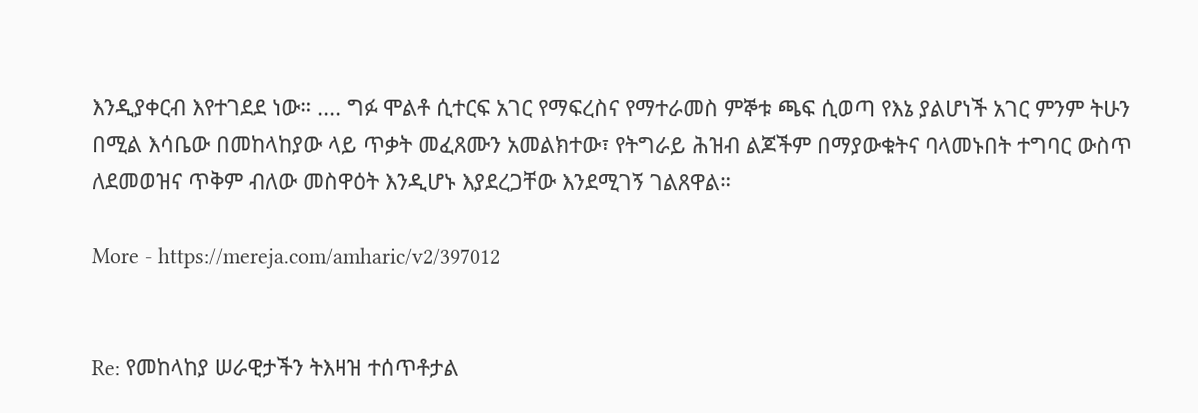እንዲያቀርብ እየተገደደ ነው። .... ግፉ ሞልቶ ሲተርፍ አገር የማፍረስና የማተራመስ ምኞቱ ጫፍ ሲወጣ የእኔ ያልሆነች አገር ምንም ትሁን በሚል እሳቤው በመከላከያው ላይ ጥቃት መፈጸሙን አመልክተው፣ የትግራይ ሕዝብ ልጆችም በማያውቁትና ባላመኑበት ተግባር ውስጥ ለደመወዝና ጥቅም ብለው መስዋዕት እንዲሆኑ እያደረጋቸው እንደሚገኝ ገልጸዋል።

More - https://mereja.com/amharic/v2/397012


Re: የመከላከያ ሠራዊታችን ትእዛዝ ተሰጥቶታል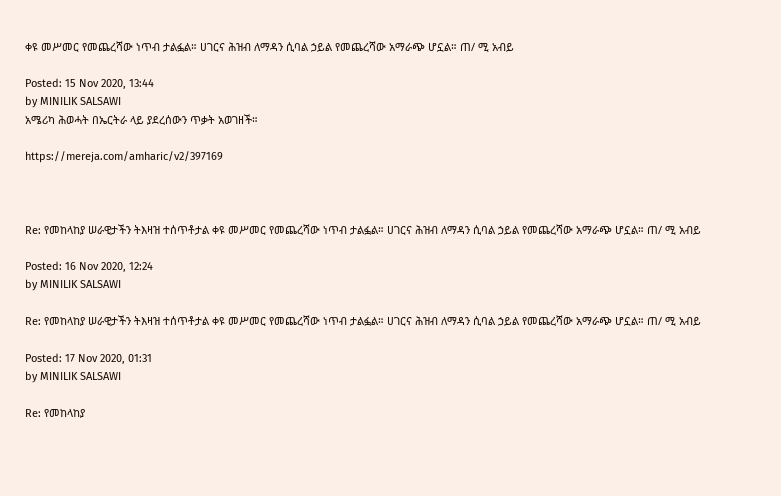ቀዩ መሥመር የመጨረሻው ነጥብ ታልፏል። ሀገርና ሕዝብ ለማዳን ሲባል ኃይል የመጨረሻው አማራጭ ሆኗል። ጠ/ ሚ አብይ

Posted: 15 Nov 2020, 13:44
by MINILIK SALSAWI
አሜሪካ ሕወሓት በኤርትራ ላይ ያደረሰውን ጥቃት አወገዘች።

https://mereja.com/amharic/v2/397169



Re: የመከላከያ ሠራዊታችን ትእዛዝ ተሰጥቶታል ቀዩ መሥመር የመጨረሻው ነጥብ ታልፏል። ሀገርና ሕዝብ ለማዳን ሲባል ኃይል የመጨረሻው አማራጭ ሆኗል። ጠ/ ሚ አብይ

Posted: 16 Nov 2020, 12:24
by MINILIK SALSAWI

Re: የመከላከያ ሠራዊታችን ትእዛዝ ተሰጥቶታል ቀዩ መሥመር የመጨረሻው ነጥብ ታልፏል። ሀገርና ሕዝብ ለማዳን ሲባል ኃይል የመጨረሻው አማራጭ ሆኗል። ጠ/ ሚ አብይ

Posted: 17 Nov 2020, 01:31
by MINILIK SALSAWI

Re: የመከላከያ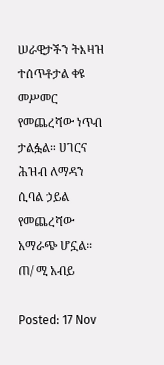ሠራዊታችን ትእዛዝ ተሰጥቶታል ቀዩ መሥመር የመጨረሻው ነጥብ ታልፏል። ሀገርና ሕዝብ ለማዳን ሲባል ኃይል የመጨረሻው አማራጭ ሆኗል። ጠ/ ሚ አብይ

Posted: 17 Nov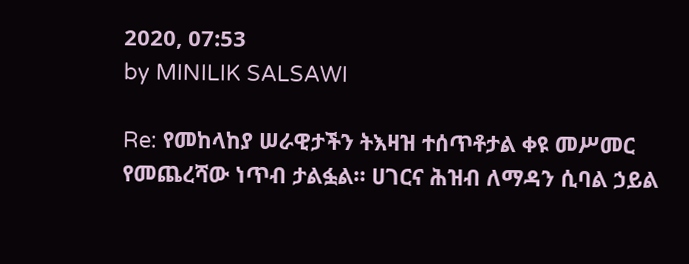2020, 07:53
by MINILIK SALSAWI

Re: የመከላከያ ሠራዊታችን ትእዛዝ ተሰጥቶታል ቀዩ መሥመር የመጨረሻው ነጥብ ታልፏል። ሀገርና ሕዝብ ለማዳን ሲባል ኃይል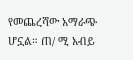የመጨረሻው አማራጭ ሆኗል። ጠ/ ሚ አብይ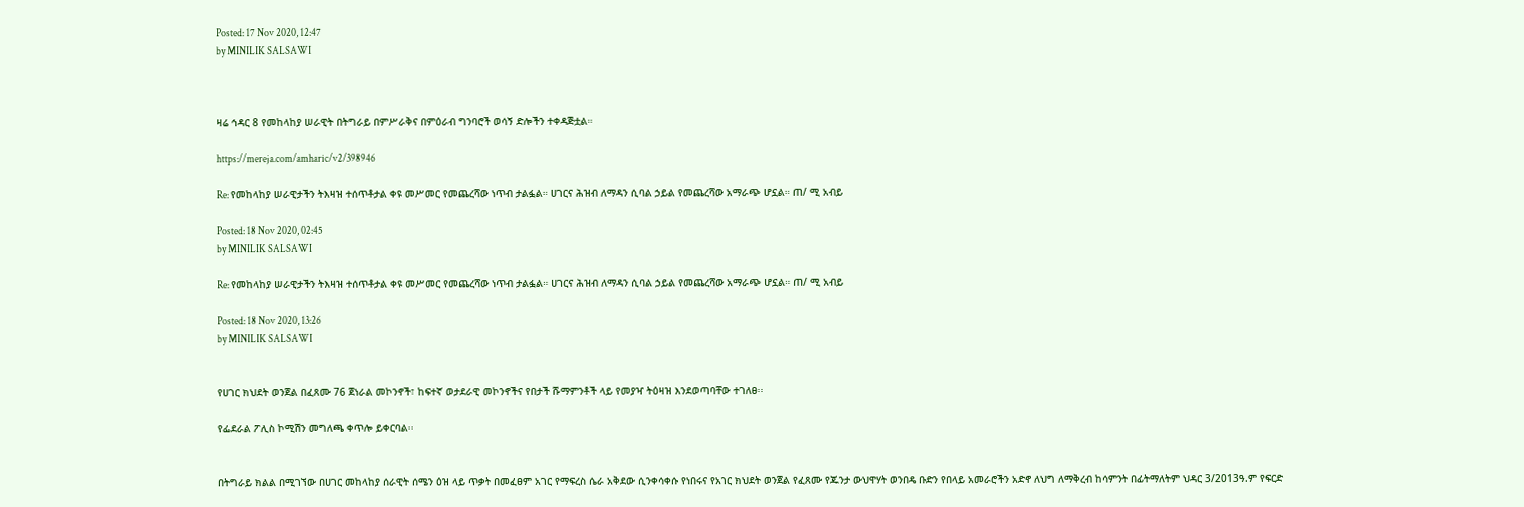Posted: 17 Nov 2020, 12:47
by MINILIK SALSAWI



ዛሬ ኅዳር 8 የመከላከያ ሠራዊት በትግራይ በምሥራቅና በምዕራብ ግንባሮች ወሳኝ ድሎችን ተቀዳጅቷል።

https://mereja.com/amharic/v2/398946

Re: የመከላከያ ሠራዊታችን ትእዛዝ ተሰጥቶታል ቀዩ መሥመር የመጨረሻው ነጥብ ታልፏል። ሀገርና ሕዝብ ለማዳን ሲባል ኃይል የመጨረሻው አማራጭ ሆኗል። ጠ/ ሚ አብይ

Posted: 18 Nov 2020, 02:45
by MINILIK SALSAWI

Re: የመከላከያ ሠራዊታችን ትእዛዝ ተሰጥቶታል ቀዩ መሥመር የመጨረሻው ነጥብ ታልፏል። ሀገርና ሕዝብ ለማዳን ሲባል ኃይል የመጨረሻው አማራጭ ሆኗል። ጠ/ ሚ አብይ

Posted: 18 Nov 2020, 13:26
by MINILIK SALSAWI


የሀገር ክህደት ወንጀል በፈጸሙ 76 ጀነራል መኮንኖች፣ ከፍተኛ ወታደራዊ መኮንኖችና የበታች ሹማምንቶች ላይ የመያዣ ትዕዛዝ እንደወጣባቸው ተገለፀ፡፡

የፌደራል ፖሊስ ኮሚሽን መግለጫ ቀጥሎ ይቀርባል፡፡


በትግራይ ክልል በሚገኘው በሀገር መከላከያ ሰራዊት ሰሜን ዕዝ ላይ ጥቃት በመፈፀም አገር የማፍረስ ሴራ አቅደው ሲንቀሳቀሱ የነበሩና የአገር ክህደት ወንጀል የፈጸሙ የጁንታ ውህዋሃት ወንበዴ ቡድን የበላይ አመራሮችን አድኖ ለህግ ለማቅረብ ከሳምንት በፊትማለትም ህዳር 3/2013ዓ.ም የፍርድ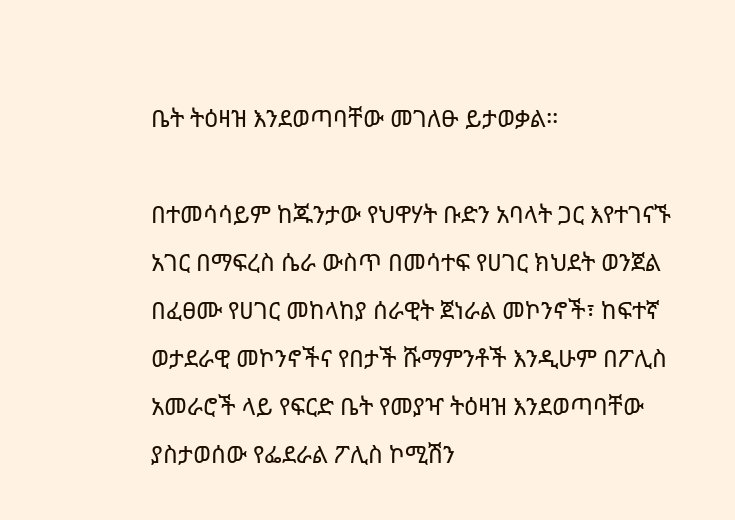ቤት ትዕዛዝ እንደወጣባቸው መገለፁ ይታወቃል፡፡

በተመሳሳይም ከጁንታው የህዋሃት ቡድን አባላት ጋር እየተገናኙ አገር በማፍረስ ሴራ ውስጥ በመሳተፍ የሀገር ክህደት ወንጀል በፈፀሙ የሀገር መከላከያ ሰራዊት ጀነራል መኮንኖች፣ ከፍተኛ ወታደራዊ መኮንኖችና የበታች ሹማምንቶች እንዲሁም በፖሊስ አመራሮች ላይ የፍርድ ቤት የመያዣ ትዕዛዝ እንደወጣባቸው ያስታወሰው የፌደራል ፖሊስ ኮሚሽን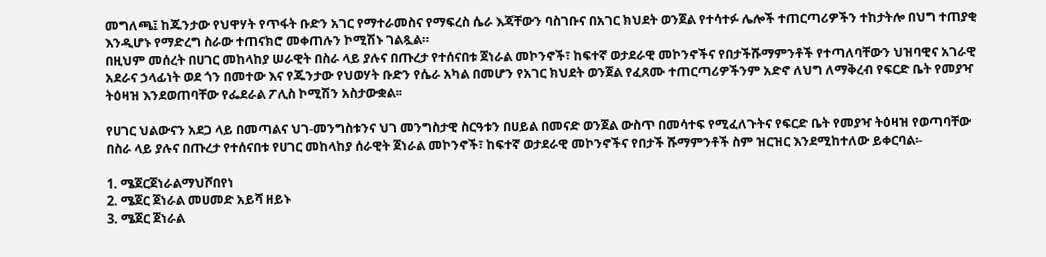መግለጫ፤ ከጁንታው የህዋሃት የጥፋት ቡድን አገር የማተራመስና የማፍረስ ሴራ እጃቸውን ባስገቡና በአገር ክህደት ወንጀል የተሳተፉ ሌሎች ተጠርጣሪዎችን ተከታትሎ በህግ ተጠያቂ እንዲሆኑ የማድረግ ስራው ተጠናክሮ መቀጠሉን ኮሚሽኑ ገልጿል።
በዚህም መሰረት በሀገር መከላከያ ሠራዊት በስራ ላይ ያሉና በጡረታ የተሰናበቱ ጀነራል መኮንኖች፣ ከፍተኛ ወታደራዊ መኮንኖችና የበታችሹማምንቶች የተጣለባቸውን ህዝባዊና አገራዊ አደራና ኃላፊነት ወደ ጎን በመተው እና የጁንታው የህወሃት ቡድን የሴራ አካል በመሆን የአገር ክህደት ወንጀል የፈጸሙ ተጠርጣሪዎችንም አድኖ ለህግ ለማቅረብ የፍርድ ቤት የመያዣ ትዕዛዝ እንደወጠባቸው የፌደራል ፖሊስ ኮሚሽን አስታውቋል፡፡

የሀገር ህልውናን አደጋ ላይ በመጣልና ህገ-መንግስቱንና ህገ መንግስታዊ ስርዓቱን በሀይል በመናድ ወንጀል ውስጥ በመሳተፍ የሚፈለጉትና የፍርድ ቤት የመያዣ ትዕዛዝ የወጣባቸው በስራ ላይ ያሉና በጡረታ የተሰናበቱ የሀገር መከላከያ ሰራዊት ጀነራል መኮንኖች፣ ከፍተኛ ወታደራዊ መኮንኖችና የበታች ሹማምንቶች ስም ዝርዝር እንደሚከተለው ይቀርባል፡-

1. ሜጀርጀነራልማህሾበየነ
2. ሜጀር ጀነራል መሀመድ አይሻ ዘይኑ
3. ሜጀር ጀነራል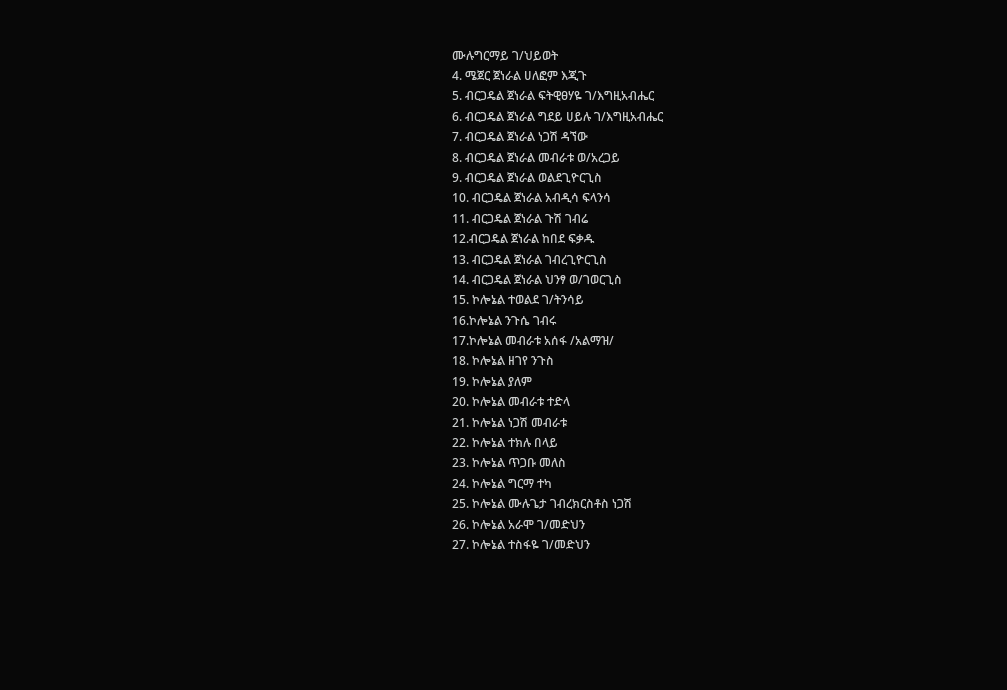ሙሉግርማይ ገ/ህይወት
4. ሜጀር ጀነራል ሀለፎም እጂጉ
5. ብርጋዴል ጀነራል ፍትዊፀሃዬ ገ/እግዚአብሔር
6. ብርጋዴል ጀነራል ግደይ ሀይሉ ገ/እግዚአብሔር
7. ብርጋዴል ጀነራል ነጋሽ ዳኘው
8. ብርጋዴል ጀነራል መብራቱ ወ/አረጋይ
9. ብርጋዴል ጀነራል ወልደጊዮርጊስ
10. ብርጋዴል ጀነራል አብዲሳ ፍላንሳ
11. ብርጋዴል ጀነራል ጉሽ ገብሬ
12.ብርጋዴል ጀነራል ከበደ ፍቃዱ
13. ብርጋዴል ጀነራል ገብረጊዮርጊስ
14. ብርጋዴል ጀነራል ህንፃ ወ/ገወርጊስ
15. ኮሎኔል ተወልደ ገ/ትንሳይ
16.ኮሎኔል ንጉሴ ገብሩ
17.ኮሎኔል መብራቱ አሰፋ /አልማዝ/
18. ኮሎኔል ዘገየ ንጉስ
19. ኮሎኔል ያለም
20. ኮሎኔል መብራቱ ተድላ
21. ኮሎኔል ነጋሽ መብራቱ
22. ኮሎኔል ተክሉ በላይ
23. ኮሎኔል ጥጋቡ መለስ
24. ኮሎኔል ግርማ ተካ
25. ኮሎኔል ሙሉጌታ ገብረክርስቶስ ነጋሽ
26. ኮሎኔል አራሞ ገ/መድህን
27. ኮሎኔል ተስፋዬ ገ/መድህን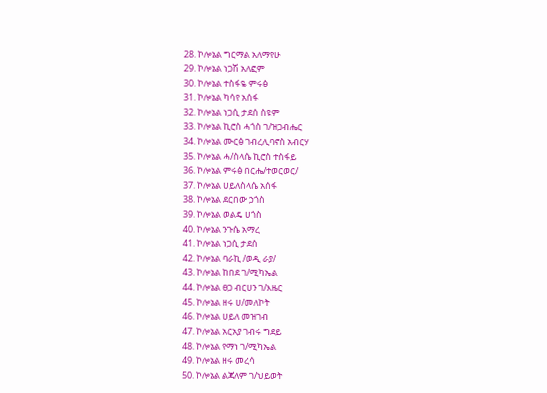28. ኮሎኔል ግርማል አለማየሁ
29. ኮሎኔል ነጋሽ አለፎም
30. ኮሎኔል ተስፋዬ ምሩፅ
31. ኮሎኔል ካሳየ አሰፋ
32. ኮሎኔል ነጋሲ ታደሰ ስዩም
33. ኮሎኔል ኪሮስ ሓጎስ ገ/ዝጋብሔር
34. ኮሎኔል ሙርፅ ገብረሊባኖስ አብርሃ
35. ኮሎኔል ሓ/ስላሴ ኪሮስ ተስፋይ
36. ኮሎኔል ምሩፅ በርሔ/ተወርወር/
37. ኮሎኔል ሀይለስላሴ አሰፋ
38. ኮሎኔል ደርበው ኃጎስ
39. ኮሎኔል ወልዴ ሀጎስ
40. ኮሎኔል ንጉሴ አማረ
41. ኮሎኔል ነጋሲ ታደሰ
42. ኮሎኔል ባራኪ /ወዲ ራያ/
43. ኮሎኔል ከበደ ገ/ሚካኤል
44. ኮሎኔል ፀጋ ብርሀን ገ/እዜር
45. ኮሎኔል ዘሩ ሀ/መለኮት
46. ኮሎኔል ሀይለ መዝገብ
47. ኮሎኔል አርአያ ገብሩ ግደይ
48. ኮሎኔል የማነ ገ/ሚካኤል
49. ኮሎኔል ዘሩ መረሳ
50. ኮሎኔል ልጃለም ገ/ህይወት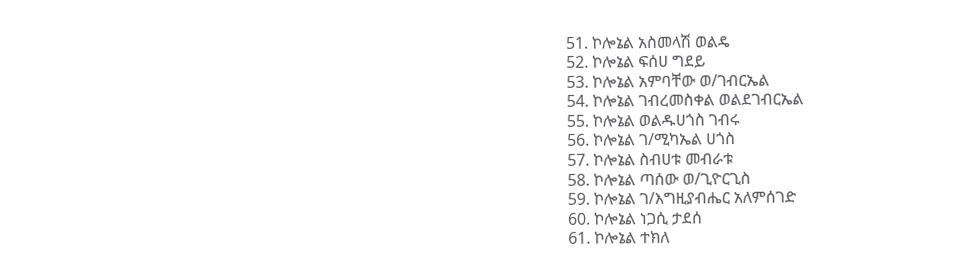51. ኮሎኔል አስመላሽ ወልዴ
52. ኮሎኔል ፍሰሀ ግደይ
53. ኮሎኔል አምባቸው ወ/ገብርኤል
54. ኮሎኔል ገብረመስቀል ወልደገብርኤል
55. ኮሎኔል ወልዱሀጎስ ገብሩ
56. ኮሎኔል ገ/ሚካኤል ሀጎስ
57. ኮሎኔል ስብሀቱ መብራቱ
58. ኮሎኔል ጣሰው ወ/ጊዮርጊስ
59. ኮሎኔል ገ/እግዚያብሔር አለምሰገድ
60. ኮሎኔል ነጋሲ ታደሰ
61. ኮሎኔል ተክለ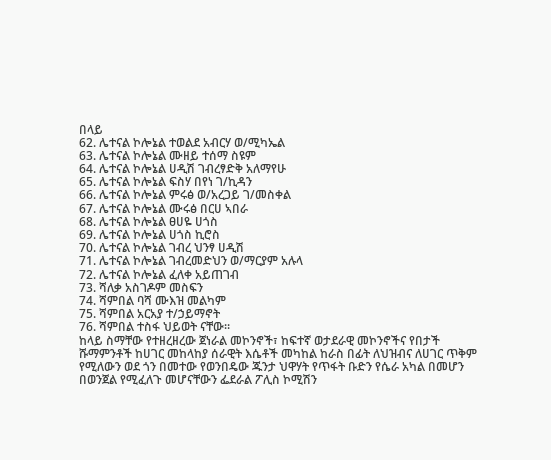በላይ
62. ሌተናል ኮሎኔል ተወልደ አብርሃ ወ/ሚካኤል
63. ሌተናል ኮሎኔል ሙዘይ ተሰማ ስዩም
64. ሌተናል ኮሎኔል ሀዲሽ ገብረፃድቅ አለማየሁ
65. ሌተናል ኮሎኔል ፍስሃ በየነ ገ/ኪዳን
66. ሌተናል ኮሎኔል ምሩፅ ወ/አረጋይ ገ/መስቀል
67. ሌተናል ኮሎኔል ሙሩፅ በርሀ ኣበራ
68. ሌተናል ኮሎኔል ፀሀዬ ሀጎስ
69. ሌተናል ኮሎኔል ሀጎስ ኪሮስ
70. ሌተናል ኮሎኔል ገብረ ህንፃ ሀዲሽ
71. ሌተናል ኮሎኔል ገብረመድህን ወ/ማርያም አሉላ
72. ሌተናል ኮሎኔል ፈለቀ አይጠገብ
73. ሻለቃ አስገዶም መስፍን
74. ሻምበል ባሻ ሙእዝ መልካም
75. ሻምበል አርአያ ተ/ኃይማኖት
76. ሻምበል ተስፋ ህይወት ናቸው።
ከላይ ስማቸው የተዘረዘረው ጀነራል መኮንኖች፣ ከፍተኛ ወታደራዊ መኮንኖችና የበታች ሹማምንቶች ከሀገር መከላከያ ሰራዊት እሴቶች መካከል ከራስ በፊት ለህዝብና ለሀገር ጥቅም የሚለውን ወደ ጎን በመተው የወንበዴው ጁንታ ህዋሃት የጥፋት ቡድን የሴራ አካል በመሆን በወንጀል የሚፈለጉ መሆናቸውን ፌደራል ፖሊስ ኮሚሽን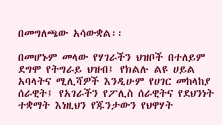በመግለጫው አሳውቋል፡፡

በመሆኑም መላው የሃገራችን ህዝቦች በተለይም ደግሞ የትግራይ ህዝብ፤ የክልሉ ልዩ ሀይል አባላትና ሚሊሻዎች እንዲሁም የሀገር መከላከያ ሰራዊት፤ የአገራችን የፖሊስ ሰራዊትና የደህንነት ተቋማት እነዚህን የጁንታውን የህዋሃት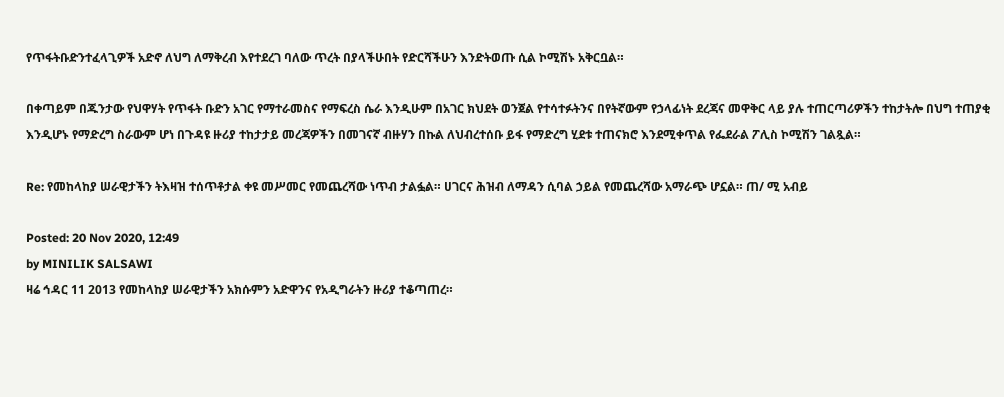የጥፋትቡድንተፈላጊዎች አድኖ ለህግ ለማቅረብ እየተደረገ ባለው ጥረት በያላችሁበት የድርሻችሁን እንድትወጡ ሲል ኮሚሽኑ አቅርቧል።

በቀጣይም በጁንታው የህዋሃት የጥፋት ቡድን አገር የማተራመስና የማፍረስ ሴራ እንዲሁም በአገር ክህደት ወንጀል የተሳተፉትንና በየትኛውም የኃላፊነት ደረጃና መዋቅር ላይ ያሉ ተጠርጣሪዎችን ተከታትሎ በህግ ተጠያቂ እንዲሆኑ የማድረግ ስራውም ሆነ በጉዳዩ ዙሪያ ተከታታይ መረጃዎችን በመገናኛ ብዙሃን በኩል ለህብረተሰቡ ይፋ የማድረግ ሂደቱ ተጠናክሮ እንደሚቀጥል የፌደራል ፖሊስ ኮሚሽን ገልጿል።

Re: የመከላከያ ሠራዊታችን ትእዛዝ ተሰጥቶታል ቀዩ መሥመር የመጨረሻው ነጥብ ታልፏል። ሀገርና ሕዝብ ለማዳን ሲባል ኃይል የመጨረሻው አማራጭ ሆኗል። ጠ/ ሚ አብይ

Posted: 20 Nov 2020, 12:49
by MINILIK SALSAWI
ዛሬ ኅዳር 11 2013 የመከላከያ ሠራዊታችን አክሱምን አድዋንና የአዲግራትን ዙሪያ ተቆጣጠረ።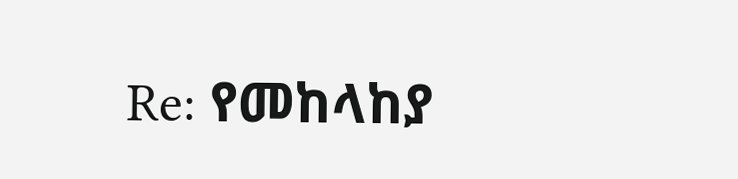Re: የመከላከያ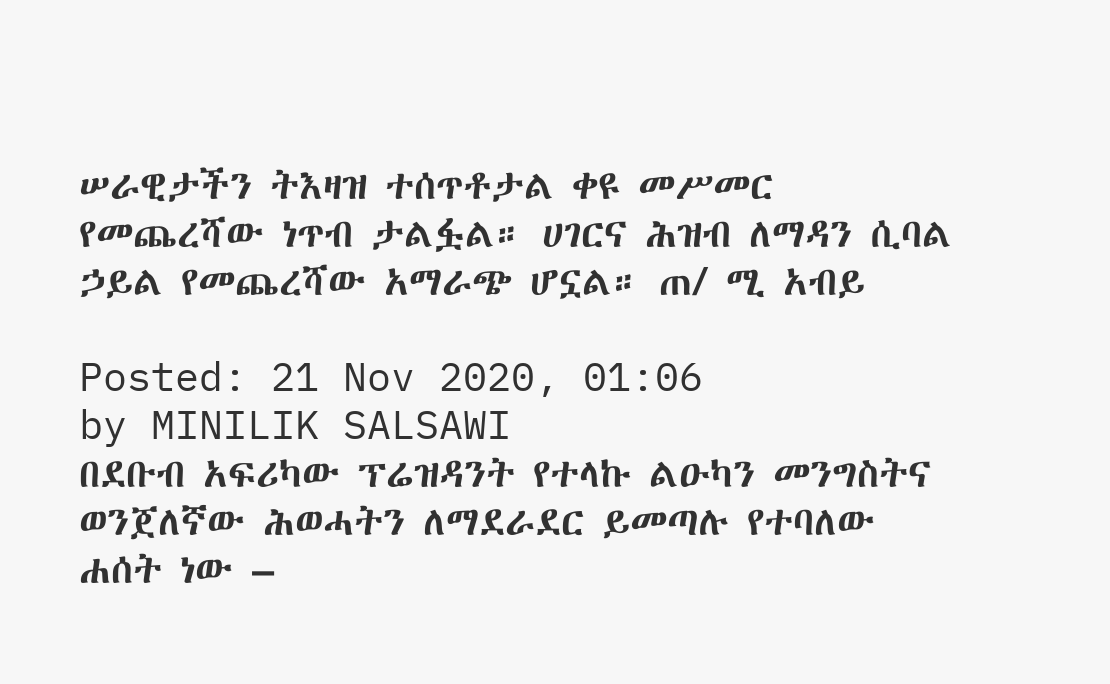ሠራዊታችን ትእዛዝ ተሰጥቶታል ቀዩ መሥመር የመጨረሻው ነጥብ ታልፏል። ሀገርና ሕዝብ ለማዳን ሲባል ኃይል የመጨረሻው አማራጭ ሆኗል። ጠ/ ሚ አብይ

Posted: 21 Nov 2020, 01:06
by MINILIK SALSAWI
በደቡብ አፍሪካው ፕሬዝዳንት የተላኩ ልዑካን መንግስትና ወንጀለኛው ሕወሓትን ለማደራደር ይመጣሉ የተባለው ሐሰት ነው –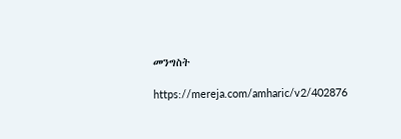መንግስት

https://mereja.com/amharic/v2/402876